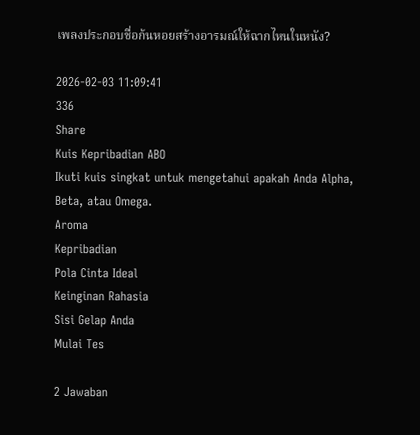เพลงประกอบชื่อก้นหอยสร้างอารมณ์ให้ฉากไหนในหนัง?

2026-02-03 11:09:41
336
Share
Kuis Kepribadian ABO
Ikuti kuis singkat untuk mengetahui apakah Anda Alpha, Beta, atau Omega.
Aroma
Kepribadian
Pola Cinta Ideal
Keinginan Rahasia
Sisi Gelap Anda
Mulai Tes

2 Jawaban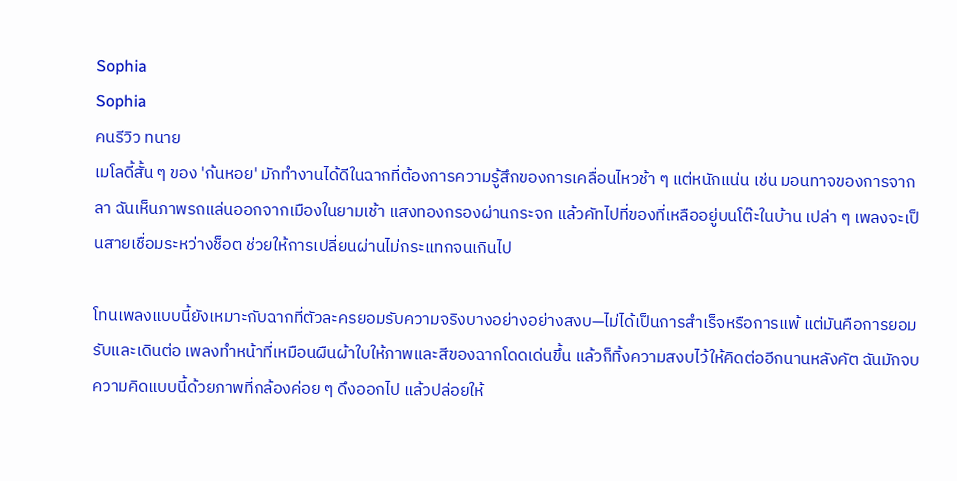Sophia
Sophia
คนรีวิว ทนาย
เมโลดี้สั้น ๆ ของ 'ก้นหอย' มักทำงานได้ดีในฉากที่ต้องการความรู้สึกของการเคลื่อนไหวช้า ๆ แต่หนักแน่น เช่น มอนทาจของการจากลา ฉันเห็นภาพรถแล่นออกจากเมืองในยามเช้า แสงทองกรองผ่านกระจก แล้วคัทไปที่ของที่เหลืออยู่บนโต๊ะในบ้าน เปล่า ๆ เพลงจะเป็นสายเชื่อมระหว่างช็อต ช่วยให้การเปลี่ยนผ่านไม่กระแทกจนเกินไป

โทนเพลงแบบนี้ยังเหมาะกับฉากที่ตัวละครยอมรับความจริงบางอย่างอย่างสงบ—ไม่ได้เป็นการสำเร็จหรือการแพ้ แต่มันคือการยอมรับและเดินต่อ เพลงทำหน้าที่เหมือนผืนผ้าใบให้ภาพและสีของฉากโดดเด่นขึ้น แล้วก็ทิ้งความสงบไว้ให้คิดต่ออีกนานหลังคัต ฉันมักจบความคิดแบบนี้ด้วยภาพที่กล้องค่อย ๆ ดึงออกไป แล้วปล่อยให้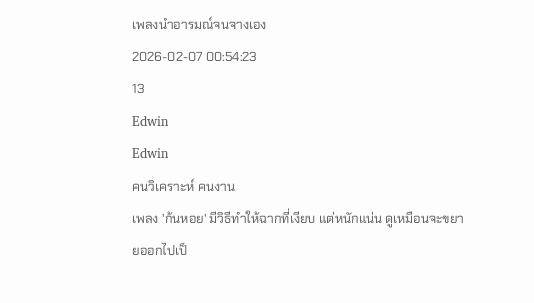เพลงนำอารมณ์จนจางเอง
2026-02-07 00:54:23
13
Edwin
Edwin
คนวิเคราะห์ คนงาน
เพลง 'ก้นหอย' มีวิธีทำให้ฉากที่เงียบ แต่หนักแน่น ดูเหมือนจะขยายออกไปเป็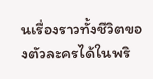นเรื่องราวทั้งชีวิตของตัวละครได้ในพริ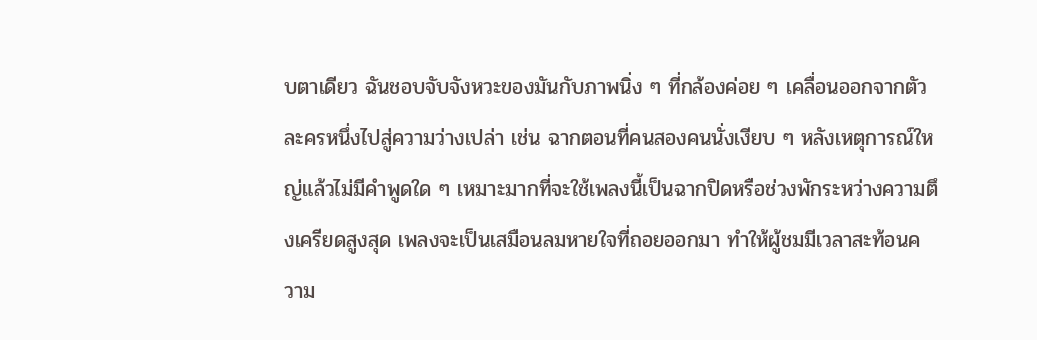บตาเดียว ฉันชอบจับจังหวะของมันกับภาพนิ่ง ๆ ที่กล้องค่อย ๆ เคลื่อนออกจากตัวละครหนึ่งไปสู่ความว่างเปล่า เช่น ฉากตอนที่คนสองคนนั่งเงียบ ๆ หลังเหตุการณ์ใหญ่แล้วไม่มีคำพูดใด ๆ เหมาะมากที่จะใช้เพลงนี้เป็นฉากปิดหรือช่วงพักระหว่างความตึงเครียดสูงสุด เพลงจะเป็นเสมือนลมหายใจที่ถอยออกมา ทำให้ผู้ชมมีเวลาสะท้อนความ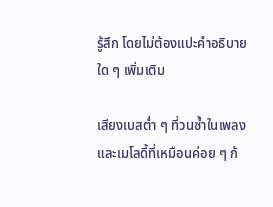รู้สึก โดยไม่ต้องแปะคำอธิบายใด ๆ เพิ่มเติม

เสียงเบสต่ำ ๆ ที่วนซ้ำในเพลงและเมโลดี้ที่เหมือนค่อย ๆ ก้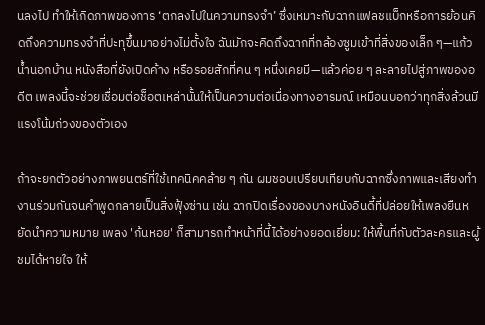นลงไป ทำให้เกิดภาพของการ ‘ตกลงไปในความทรงจำ’ ซึ่งเหมาะกับฉากแฟลชแบ็กหรือการย้อนคิดถึงความทรงจำที่ปะทุขึ้นมาอย่างไม่ตั้งใจ ฉันมักจะคิดถึงฉากที่กล้องซูมเข้าที่สิ่งของเล็ก ๆ—แก้วน้ำนอกบ้าน หนังสือที่ยังเปิดค้าง หรือรอยสักที่คน ๆ หนึ่งเคยมี—แล้วค่อย ๆ ละลายไปสู่ภาพของอดีต เพลงนี้จะช่วยเชื่อมต่อช็อตเหล่านั้นให้เป็นความต่อเนื่องทางอารมณ์ เหมือนบอกว่าทุกสิ่งล้วนมีแรงโน้มถ่วงของตัวเอง

ถ้าจะยกตัวอย่างภาพยนตร์ที่ใช้เทคนิคคล้าย ๆ กัน ผมชอบเปรียบเทียบกับฉากซึ่งภาพและเสียงทำงานร่วมกันจนคำพูดกลายเป็นสิ่งฟุ้งซ่าน เช่น ฉากปิดเรื่องของบางหนังอินดี้ที่ปล่อยให้เพลงยืนหยัดนำความหมาย เพลง 'ก้นหอย' ก็สามารถทำหน้าที่นี้ได้อย่างยอดเยี่ยม: ให้พื้นที่กับตัวละครและผู้ชมได้หายใจ ให้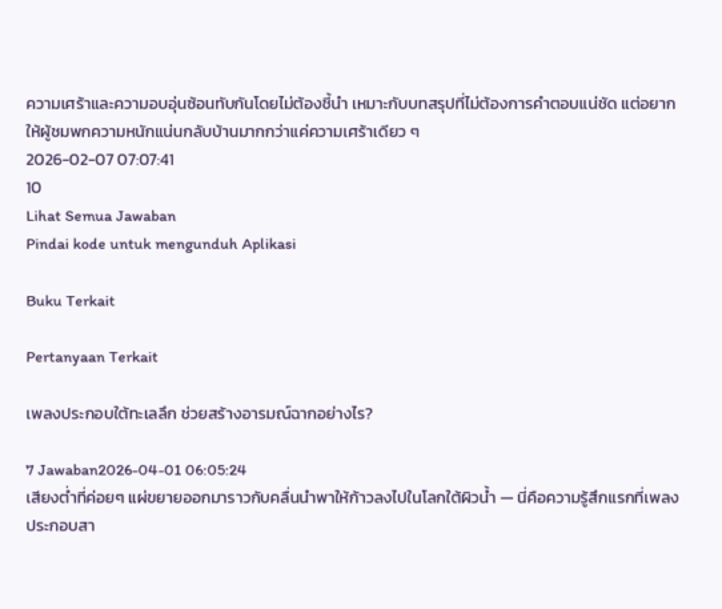ความเศร้าและความอบอุ่นซ้อนทับกันโดยไม่ต้องชี้นำ เหมาะกับบทสรุปที่ไม่ต้องการคำตอบแน่ชัด แต่อยากให้ผู้ชมพกความหนักแน่นกลับบ้านมากกว่าแค่ความเศร้าเดียว ๆ
2026-02-07 07:07:41
10
Lihat Semua Jawaban
Pindai kode untuk mengunduh Aplikasi

Buku Terkait

Pertanyaan Terkait

เพลงประกอบใต้ทะเลลึก ช่วยสร้างอารมณ์ฉากอย่างไร?

7 Jawaban2026-04-01 06:05:24
เสียงต่ำที่ค่อยๆ แผ่ขยายออกมาราวกับคลื่นนำพาให้ก้าวลงไปในโลกใต้ผิวน้ำ — นี่คือความรู้สึกแรกที่เพลงประกอบสา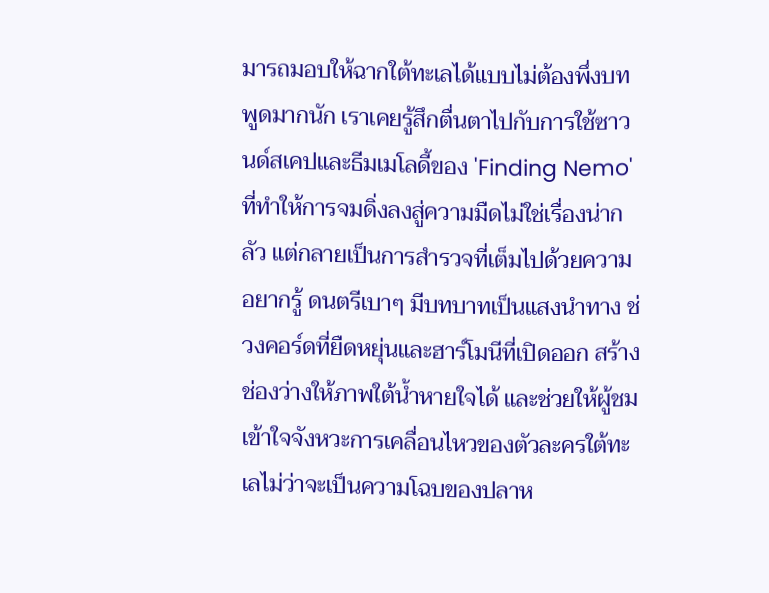มารถมอบให้ฉากใต้ทะเลได้แบบไม่ต้องพึ่งบทพูดมากนัก เราเคยรู้สึกตื่นตาไปกับการใช้ซาวนด์สเคปและธีมเมโลดี้ของ 'Finding Nemo' ที่ทำให้การจมดิ่งลงสู่ความมืดไม่ใช่เรื่องน่ากลัว แต่กลายเป็นการสำรวจที่เต็มไปด้วยความอยากรู้ ดนตรีเบาๆ มีบทบาทเป็นแสงนำทาง ช่วงคอร์ดที่ยืดหยุ่นและฮาร์โมนีที่เปิดออก สร้างช่องว่างให้ภาพใต้น้ำหายใจได้ และช่วยให้ผู้ชมเข้าใจจังหวะการเคลื่อนไหวของตัวละครใต้ทะเลไม่ว่าจะเป็นความโฉบของปลาห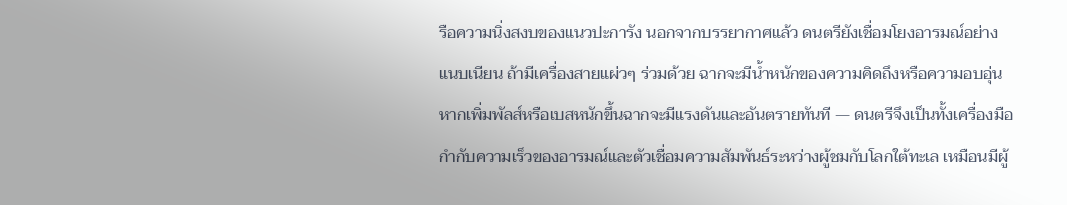รือความนิ่งสงบของแนวปะการัง นอกจากบรรยากาศแล้ว ดนตรียังเชื่อมโยงอารมณ์อย่างแนบเนียน ถ้ามีเครื่องสายแผ่วๆ ร่วมด้วย ฉากจะมีน้ำหนักของความคิดถึงหรือความอบอุ่น หากเพิ่มพัลส์หรือเบสหนักขึ้นฉากจะมีแรงดันและอันตรายทันที — ดนตรีจึงเป็นทั้งเครื่องมือกำกับความเร็วของอารมณ์และตัวเชื่อมความสัมพันธ์ระหว่างผู้ชมกับโลกใต้ทะเล เหมือนมีผู้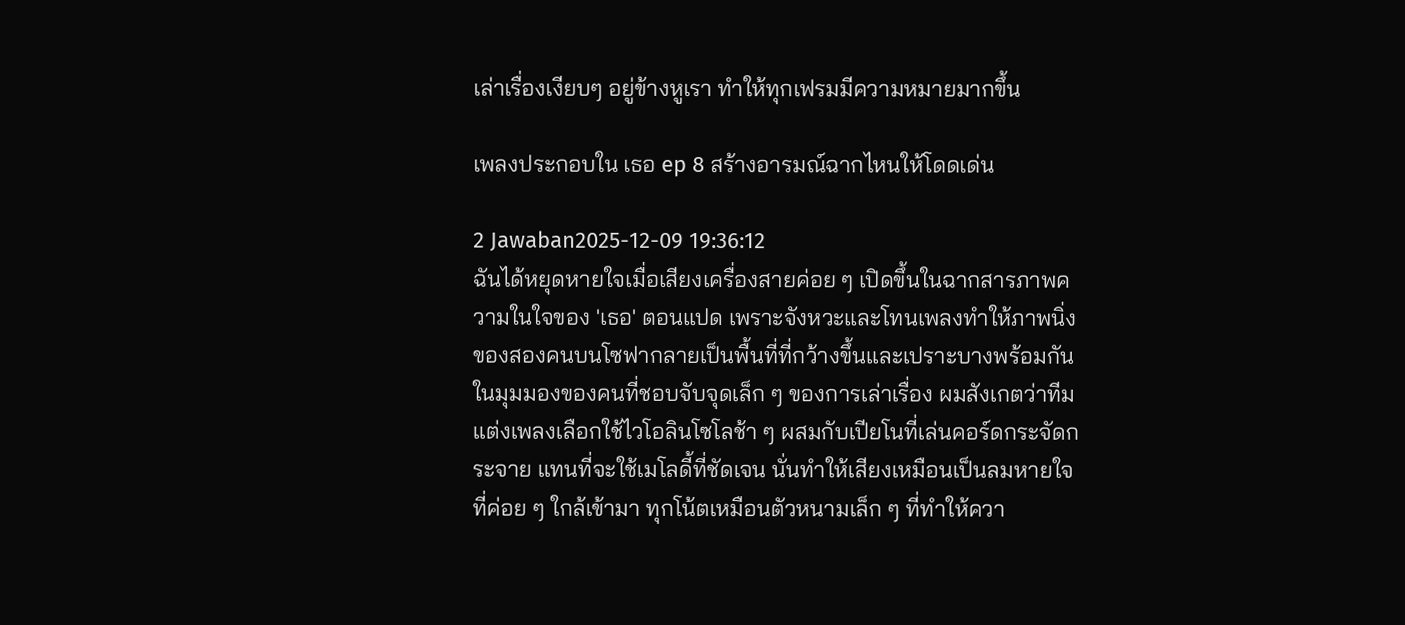เล่าเรื่องเงียบๆ อยู่ข้างหูเรา ทำให้ทุกเฟรมมีความหมายมากขึ้น

เพลงประกอบใน เธอ ep 8 สร้างอารมณ์ฉากไหนให้โดดเด่น

2 Jawaban2025-12-09 19:36:12
ฉันได้หยุดหายใจเมื่อเสียงเครื่องสายค่อย ๆ เปิดขึ้นในฉากสารภาพความในใจของ 'เธอ' ตอนแปด เพราะจังหวะและโทนเพลงทำให้ภาพนิ่งของสองคนบนโซฟากลายเป็นพื้นที่ที่กว้างขึ้นและเปราะบางพร้อมกัน ในมุมมองของคนที่ชอบจับจุดเล็ก ๆ ของการเล่าเรื่อง ผมสังเกตว่าทีมแต่งเพลงเลือกใช้ไวโอลินโซโลช้า ๆ ผสมกับเปียโนที่เล่นคอร์ดกระจัดกระจาย แทนที่จะใช้เมโลดี้ที่ชัดเจน นั่นทำให้เสียงเหมือนเป็นลมหายใจที่ค่อย ๆ ใกล้เข้ามา ทุกโน้ตเหมือนตัวหนามเล็ก ๆ ที่ทำให้ควา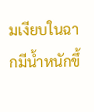มเงียบในฉากมีน้ำหนักขึ้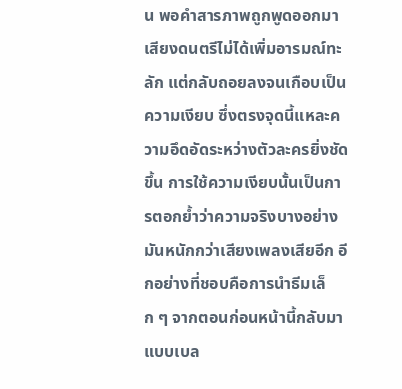น พอคำสารภาพถูกพูดออกมา เสียงดนตรีไม่ได้เพิ่มอารมณ์ทะลัก แต่กลับถอยลงจนเกือบเป็นความเงียบ ซึ่งตรงจุดนี้แหละความอึดอัดระหว่างตัวละครยิ่งชัดขึ้น การใช้ความเงียบนั้นเป็นการตอกย้ำว่าความจริงบางอย่างมันหนักกว่าเสียงเพลงเสียอีก อีกอย่างที่ชอบคือการนำธีมเล็ก ๆ จากตอนก่อนหน้านี้กลับมาแบบเบล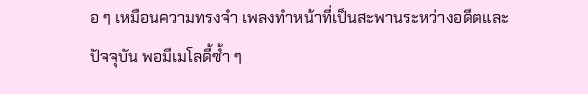อ ๆ เหมือนความทรงจำ เพลงทำหน้าที่เป็นสะพานระหว่างอดีตและปัจจุบัน พอมีเมโลดี้ซ้ำ ๆ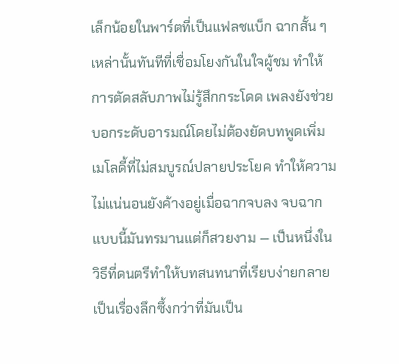เล็กน้อยในพาร์ตที่เป็นแฟลชแบ็ก ฉากสั้น ๆ เหล่านั้นทันทีที่เชื่อมโยงกันในใจผู้ชม ทำให้การตัดสลับภาพไม่รู้สึกกระโดด เพลงยังช่วยบอกระดับอารมณ์โดยไม่ต้องยัดบทพูดเพิ่ม เมโลดี้ที่ไม่สมบูรณ์ปลายประโยค ทำให้ความไม่แน่นอนยังค้างอยู่เมื่อฉากจบลง จบฉากแบบนี้มันทรมานแต่ก็สวยงาม — เป็นหนึ่งในวิธีที่ดนตรีทำให้บทสนทนาที่เรียบง่ายกลายเป็นเรื่องลึกซึ้งกว่าที่มันเป็น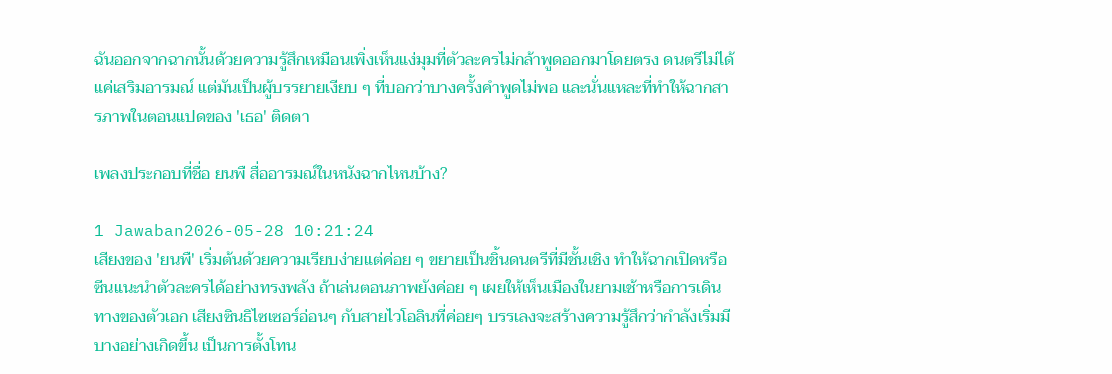ฉันออกจากฉากนั้นด้วยความรู้สึกเหมือนเพิ่งเห็นแง่มุมที่ตัวละครไม่กล้าพูดออกมาโดยตรง ดนตรีไม่ได้แค่เสริมอารมณ์ แต่มันเป็นผู้บรรยายเงียบ ๆ ที่บอกว่าบางครั้งคำพูดไม่พอ และนั่นแหละที่ทำให้ฉากสารภาพในตอนแปดของ 'เธอ' ติดตา

เพลงประกอบที่ชื่อ ยนพื สื่ออารมณ์ในหนังฉากไหนบ้าง?

1 Jawaban2026-05-28 10:21:24
เสียงของ 'ยนพื' เริ่มต้นด้วยความเรียบง่ายแต่ค่อย ๆ ขยายเป็นชิ้นดนตรีที่มีชั้นเชิง ทำให้ฉากเปิดหรือซีนแนะนำตัวละครได้อย่างทรงพลัง ถ้าเล่นตอนภาพยังค่อย ๆ เผยให้เห็นเมืองในยามเช้าหรือการเดินทางของตัวเอก เสียงซินธิไซเซอร์อ่อนๆ กับสายไวโอลินที่ค่อยๆ บรรเลงจะสร้างความรู้สึกว่ากำลังเริ่มมีบางอย่างเกิดขึ้น เป็นการตั้งโทน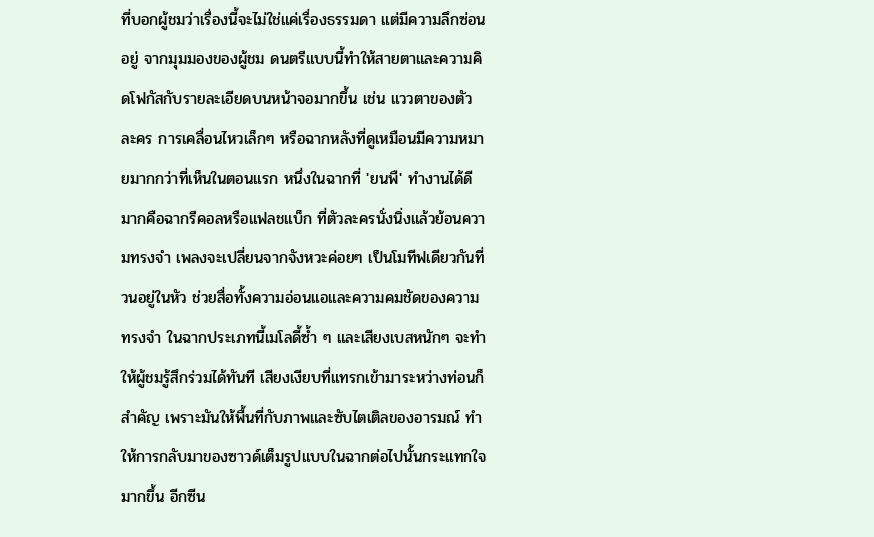ที่บอกผู้ชมว่าเรื่องนี้จะไม่ใช่แค่เรื่องธรรมดา แต่มีความลึกซ่อนอยู่ จากมุมมองของผู้ชม ดนตรีแบบนี้ทำให้สายตาและความคิดโฟกัสกับรายละเอียดบนหน้าจอมากขึ้น เช่น แววตาของตัวละคร การเคลื่อนไหวเล็กๆ หรือฉากหลังที่ดูเหมือนมีความหมายมากกว่าที่เห็นในตอนแรก หนึ่งในฉากที่ 'ยนพื' ทำงานได้ดีมากคือฉากรีคอลหรือแฟลชแบ็ก ที่ตัวละครนั่งนิ่งแล้วย้อนความทรงจำ เพลงจะเปลี่ยนจากจังหวะค่อยๆ เป็นโมทีฟเดียวกันที่วนอยู่ในหัว ช่วยสื่อทั้งความอ่อนแอและความคมชัดของความทรงจำ ในฉากประเภทนี้เมโลดี้ซ้ำ ๆ และเสียงเบสหนักๆ จะทำให้ผู้ชมรู้สึกร่วมได้ทันที เสียงเงียบที่แทรกเข้ามาระหว่างท่อนก็สำคัญ เพราะมันให้พื้นที่กับภาพและซับไตเติลของอารมณ์ ทำให้การกลับมาของซาวด์เต็มรูปแบบในฉากต่อไปนั้นกระแทกใจมากขึ้น อีกซีน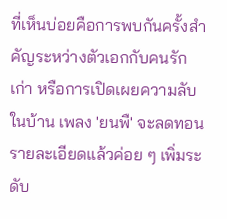ที่เห็นบ่อยคือการพบกันครั้งสำคัญระหว่างตัวเอกกับคนรักเก่า หรือการเปิดเผยความลับในบ้าน เพลง 'ยนพื' จะลดทอนรายละเอียดแล้วค่อย ๆ เพิ่มระดับ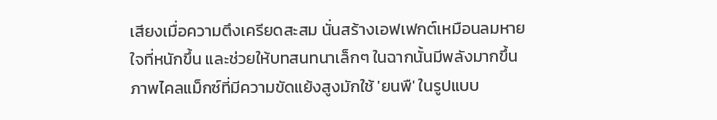เสียงเมื่อความตึงเครียดสะสม นั่นสร้างเอฟเฟกต์เหมือนลมหายใจที่หนักขึ้น และช่วยให้บทสนทนาเล็กๆ ในฉากนั้นมีพลังมากขึ้น ภาพไคลแม็กซ์ที่มีความขัดแย้งสูงมักใช้ 'ยนพื' ในรูปแบบ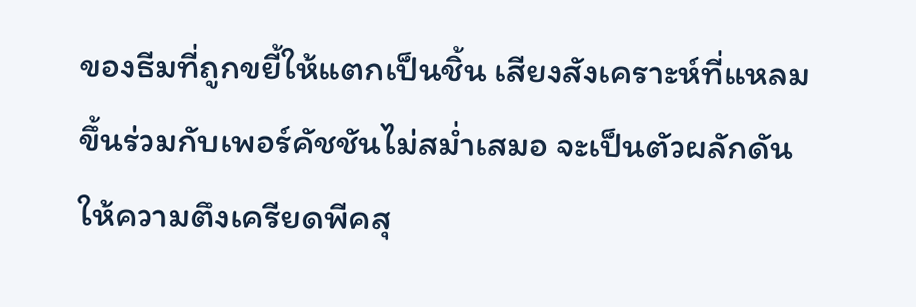ของธีมที่ถูกขยี้ให้แตกเป็นชิ้น เสียงสังเคราะห์ที่แหลมขึ้นร่วมกับเพอร์คัชชันไม่สม่ำเสมอ จะเป็นตัวผลักดันให้ความตึงเครียดพีคสุ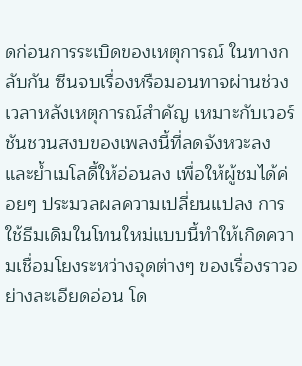ดก่อนการระเบิดของเหตุการณ์ ในทางกลับกัน ซีนจบเรื่องหรือมอนทาจผ่านช่วงเวลาหลังเหตุการณ์สำคัญ เหมาะกับเวอร์ชันชวนสงบของเพลงนี้ที่ลดจังหวะลงและย้ำเมโลดี้ให้อ่อนลง เพื่อให้ผู้ชมได้ค่อยๆ ประมวลผลความเปลี่ยนแปลง การใช้ธีมเดิมในโทนใหม่แบบนี้ทำให้เกิดความเชื่อมโยงระหว่างจุดต่างๆ ของเรื่องราวอย่างละเอียดอ่อน โด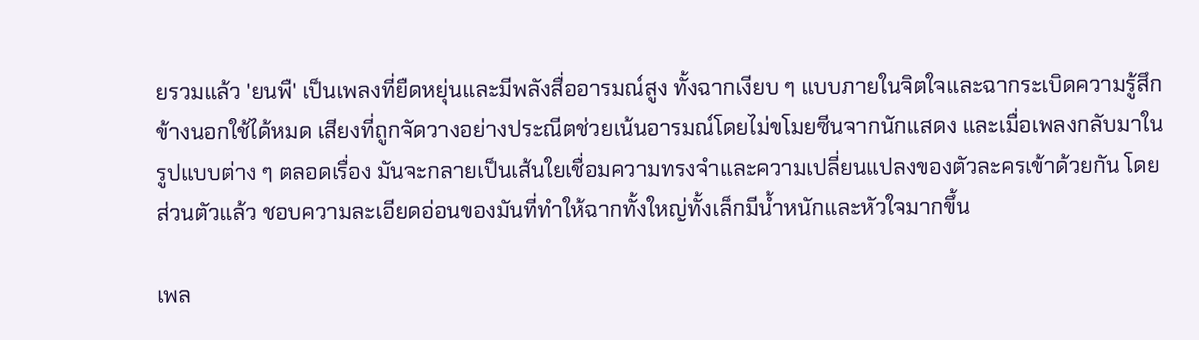ยรวมแล้ว 'ยนพื' เป็นเพลงที่ยืดหยุ่นและมีพลังสื่ออารมณ์สูง ทั้งฉากเงียบ ๆ แบบภายในจิตใจและฉากระเบิดความรู้สึกข้างนอกใช้ได้หมด เสียงที่ถูกจัดวางอย่างประณีตช่วยเน้นอารมณ์โดยไม่ขโมยซีนจากนักแสดง และเมื่อเพลงกลับมาในรูปแบบต่าง ๆ ตลอดเรื่อง มันจะกลายเป็นเส้นใยเชื่อมความทรงจำและความเปลี่ยนแปลงของตัวละครเข้าด้วยกัน โดยส่วนตัวแล้ว ชอบความละเอียดอ่อนของมันที่ทำให้ฉากทั้งใหญ่ทั้งเล็กมีน้ำหนักและหัวใจมากขึ้น

เพล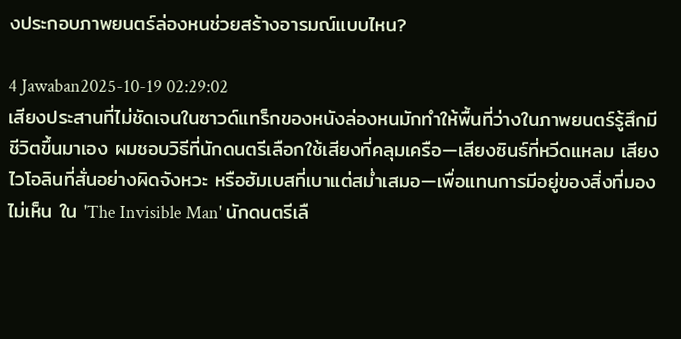งประกอบภาพยนตร์ล่องหนช่วยสร้างอารมณ์แบบไหน?

4 Jawaban2025-10-19 02:29:02
เสียงประสานที่ไม่ชัดเจนในซาวด์แทร็กของหนังล่องหนมักทำให้พื้นที่ว่างในภาพยนตร์รู้สึกมีชีวิตขึ้นมาเอง ผมชอบวิธีที่นักดนตรีเลือกใช้เสียงที่คลุมเครือ—เสียงซินธ์ที่หวีดแหลม เสียงไวโอลินที่สั่นอย่างผิดจังหวะ หรือฮัมเบสที่เบาแต่สม่ำเสมอ—เพื่อแทนการมีอยู่ของสิ่งที่มองไม่เห็น ใน 'The Invisible Man' นักดนตรีเลื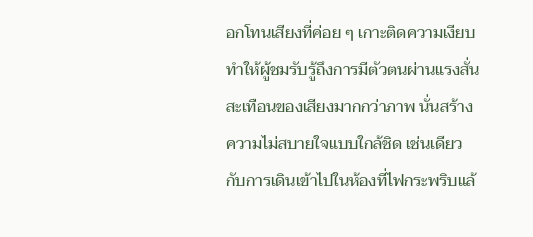อกโทนเสียงที่ค่อย ๆ เกาะติดความเงียบ ทำให้ผู้ชมรับรู้ถึงการมีตัวตนผ่านแรงสั่นสะเทือนของเสียงมากกว่าภาพ นั่นสร้างความไม่สบายใจแบบใกล้ชิด เช่นเดียวกับการเดินเข้าไปในห้องที่ไฟกระพริบแล้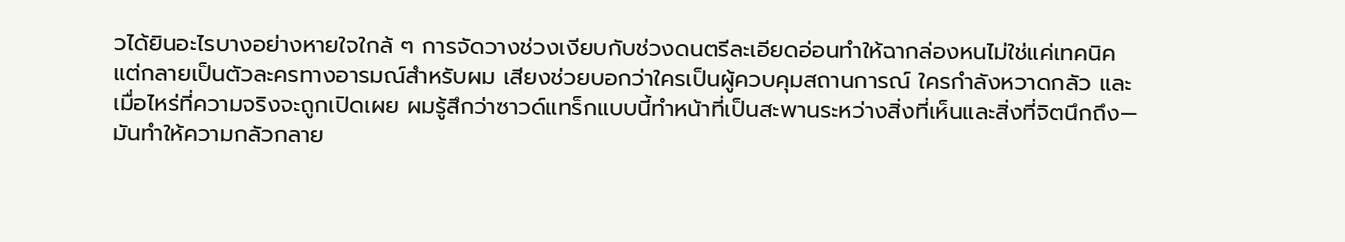วได้ยินอะไรบางอย่างหายใจใกล้ ๆ การจัดวางช่วงเงียบกับช่วงดนตรีละเอียดอ่อนทำให้ฉากล่องหนไม่ใช่แค่เทคนิค แต่กลายเป็นตัวละครทางอารมณ์สำหรับผม เสียงช่วยบอกว่าใครเป็นผู้ควบคุมสถานการณ์ ใครกำลังหวาดกลัว และเมื่อไหร่ที่ความจริงจะถูกเปิดเผย ผมรู้สึกว่าซาวด์แทร็กแบบนี้ทำหน้าที่เป็นสะพานระหว่างสิ่งที่เห็นและสิ่งที่จิตนึกถึง—มันทำให้ความกลัวกลาย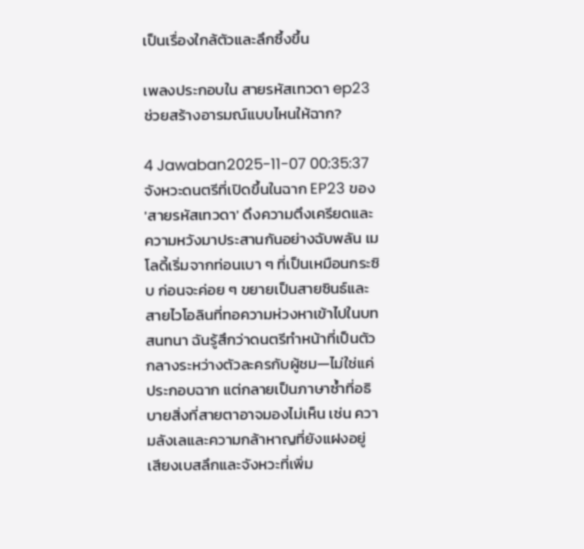เป็นเรื่องใกล้ตัวและลึกซึ้งขึ้น

เพลงประกอบใน สายรหัสเทวดา ep23 ช่วยสร้างอารมณ์แบบไหนให้ฉาก?

4 Jawaban2025-11-07 00:35:37
จังหวะดนตรีที่เปิดขึ้นในฉาก EP23 ของ 'สายรหัสเทวดา' ดึงความตึงเครียดและความหวังมาประสานกันอย่างฉับพลัน เมโลดี้เริ่มจากท่อนเบา ๆ ที่เป็นเหมือนกระซิบ ก่อนจะค่อย ๆ ขยายเป็นสายซินธ์และสายไวโอลินที่ทอความห่วงหาเข้าไปในบทสนทนา ฉันรู้สึกว่าดนตรีทำหน้าที่เป็นตัวกลางระหว่างตัวละครกับผู้ชม—ไม่ใช่แค่ประกอบฉาก แต่กลายเป็นภาษาซ้ำที่อธิบายสิ่งที่สายตาอาจมองไม่เห็น เช่น ความลังเลและความกล้าหาญที่ยังแฝงอยู่ เสียงเบสลึกและจังหวะที่เพิ่ม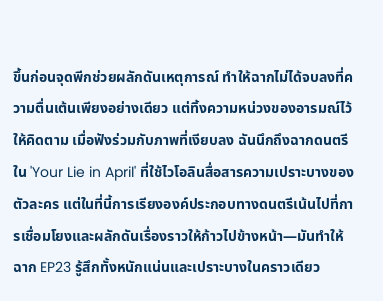ขึ้นก่อนจุดพีกช่วยผลักดันเหตุการณ์ ทำให้ฉากไม่ได้จบลงที่ความตื่นเต้นเพียงอย่างเดียว แต่ทิ้งความหน่วงของอารมณ์ไว้ให้คิดตาม เมื่อฟังร่วมกับภาพที่เงียบลง ฉันนึกถึงฉากดนตรีใน 'Your Lie in April' ที่ใช้ไวโอลินสื่อสารความเปราะบางของตัวละคร แต่ในที่นี้การเรียงองค์ประกอบทางดนตรีเน้นไปที่การเชื่อมโยงและผลักดันเรื่องราวให้ก้าวไปข้างหน้า—มันทำให้ฉาก EP23 รู้สึกทั้งหนักแน่นและเปราะบางในคราวเดียว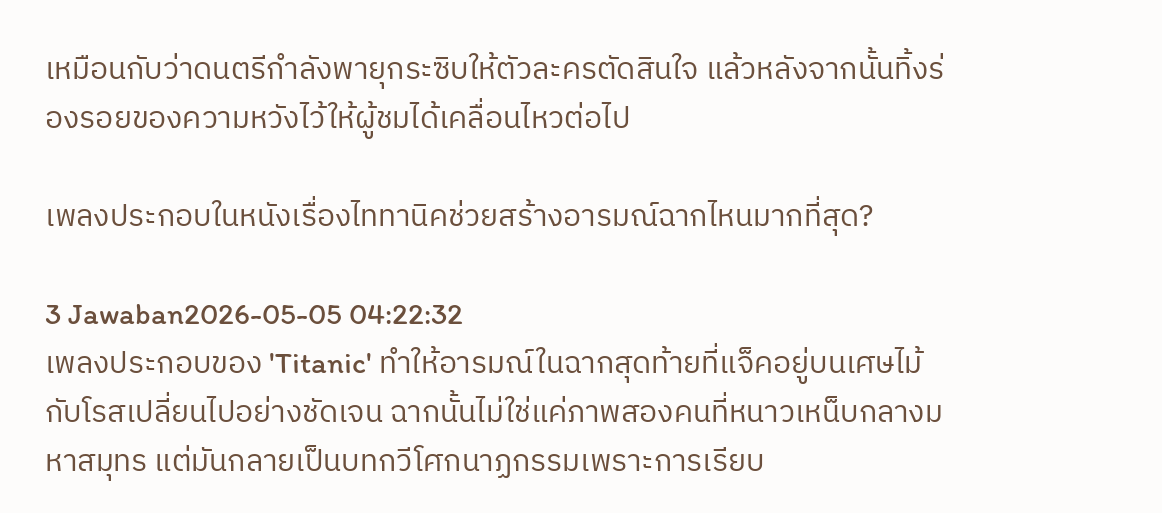เหมือนกับว่าดนตรีกำลังพายุกระซิบให้ตัวละครตัดสินใจ แล้วหลังจากนั้นทิ้งร่องรอยของความหวังไว้ให้ผู้ชมได้เคลื่อนไหวต่อไป

เพลงประกอบในหนังเรื่องไททานิคช่วยสร้างอารมณ์ฉากไหนมากที่สุด?

3 Jawaban2026-05-05 04:22:32
เพลงประกอบของ 'Titanic' ทำให้อารมณ์ในฉากสุดท้ายที่แจ็คอยู่บนเศษไม้กับโรสเปลี่ยนไปอย่างชัดเจน ฉากนั้นไม่ใช่แค่ภาพสองคนที่หนาวเหน็บกลางมหาสมุทร แต่มันกลายเป็นบทกวีโศกนาฏกรรมเพราะการเรียบ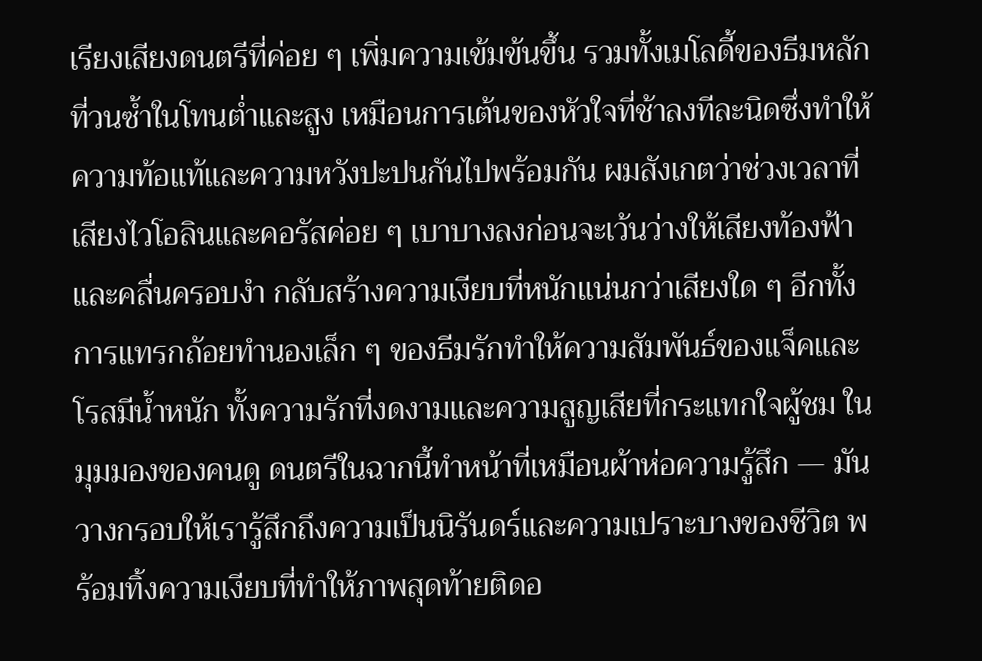เรียงเสียงดนตรีที่ค่อย ๆ เพิ่มความเข้มข้นขึ้น รวมทั้งเมโลดี้ของธีมหลักที่วนซ้ำในโทนต่ำและสูง เหมือนการเต้นของหัวใจที่ช้าลงทีละนิดซึ่งทำให้ความท้อแท้และความหวังปะปนกันไปพร้อมกัน ผมสังเกตว่าช่วงเวลาที่เสียงไวโอลินและคอรัสค่อย ๆ เบาบางลงก่อนจะเว้นว่างให้เสียงท้องฟ้าและคลื่นครอบงำ กลับสร้างความเงียบที่หนักแน่นกว่าเสียงใด ๆ อีกทั้งการแทรกถ้อยทำนองเล็ก ๆ ของธีมรักทำให้ความสัมพันธ์ของแจ็คและโรสมีน้ำหนัก ทั้งความรักที่งดงามและความสูญเสียที่กระแทกใจผู้ชม ในมุมมองของคนดู ดนตรีในฉากนี้ทำหน้าที่เหมือนผ้าห่อความรู้สึก — มันวางกรอบให้เรารู้สึกถึงความเป็นนิรันดร์และความเปราะบางของชีวิต พร้อมทิ้งความเงียบที่ทำให้ภาพสุดท้ายติดอ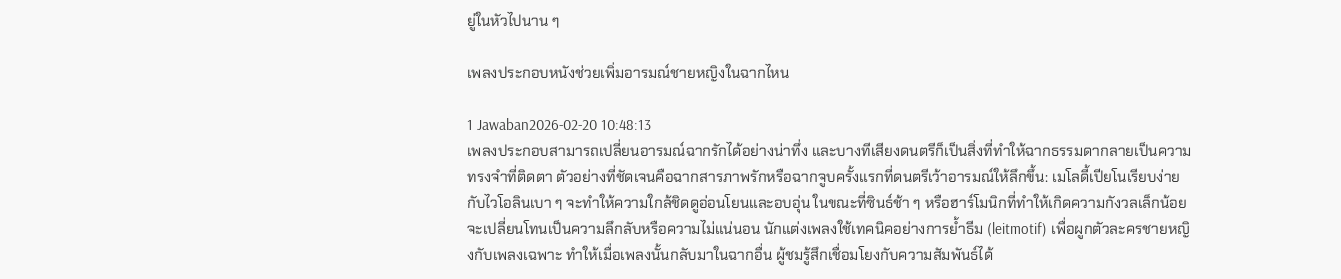ยู่ในหัวไปนาน ๆ

เพลงประกอบหนังช่วยเพิ่มอารมณ์ชายหญิงในฉากไหน

1 Jawaban2026-02-20 10:48:13
เพลงประกอบสามารถเปลี่ยนอารมณ์ฉากรักได้อย่างน่าทึ่ง และบางทีเสียงดนตรีก็เป็นสิ่งที่ทำให้ฉากธรรมดากลายเป็นความทรงจำที่ติดตา ตัวอย่างที่ชัดเจนคือฉากสารภาพรักหรือฉากจูบครั้งแรกที่ดนตรีเว้าอารมณ์ให้ลึกขึ้น: เมโลดี้เปียโนเรียบง่ายกับไวโอลินเบา ๆ จะทำให้ความใกล้ชิดดูอ่อนโยนและอบอุ่น ในขณะที่ซินธ์ช้า ๆ หรือฮาร์โมนิกที่ทำให้เกิดความกังวลเล็กน้อยจะเปลี่ยนโทนเป็นความลึกลับหรือความไม่แน่นอน นักแต่งเพลงใช้เทคนิคอย่างการย้ำธีม (leitmotif) เพื่อผูกตัวละครชายหญิงกับเพลงเฉพาะ ทำให้เมื่อเพลงนั้นกลับมาในฉากอื่น ผู้ชมรู้สึกเชื่อมโยงกับความสัมพันธ์ได้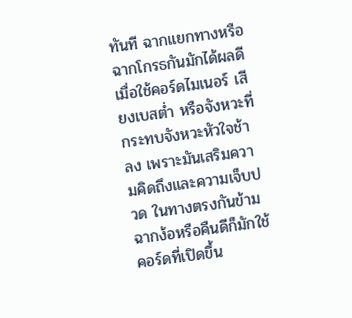ทันที ฉากแยกทางหรือฉากโกรธกันมักได้ผลดีเมื่อใช้คอร์ดไมเนอร์ เสียงเบสต่ำ หรือจังหวะที่กระทบจังหวะหัวใจช้าลง เพราะมันเสริมความคิดถึงและความเจ็บปวด ในทางตรงกันข้ามฉากง้อหรือคืนดีก็มักใช้คอร์ดที่เปิดขึ้น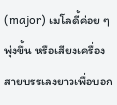(major) เมโลดี้ค่อย ๆ พุ่งขึ้น หรือเสียงเครื่องสายบรรเลงยาวเพื่อบอก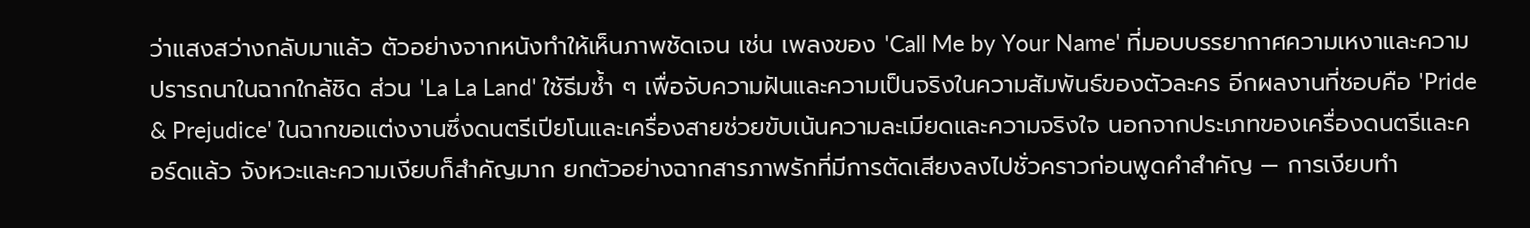ว่าแสงสว่างกลับมาแล้ว ตัวอย่างจากหนังทำให้เห็นภาพชัดเจน เช่น เพลงของ 'Call Me by Your Name' ที่มอบบรรยากาศความเหงาและความปรารถนาในฉากใกล้ชิด ส่วน 'La La Land' ใช้ธีมซ้ำ ๆ เพื่อจับความฝันและความเป็นจริงในความสัมพันธ์ของตัวละคร อีกผลงานที่ชอบคือ 'Pride & Prejudice' ในฉากขอแต่งงานซึ่งดนตรีเปียโนและเครื่องสายช่วยขับเน้นความละเมียดและความจริงใจ นอกจากประเภทของเครื่องดนตรีและคอร์ดแล้ว จังหวะและความเงียบก็สำคัญมาก ยกตัวอย่างฉากสารภาพรักที่มีการตัดเสียงลงไปชั่วคราวก่อนพูดคำสำคัญ — การเงียบทำ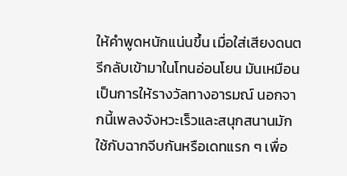ให้คำพูดหนักแน่นขึ้น เมื่อใส่เสียงดนตรีกลับเข้ามาในโทนอ่อนโยน มันเหมือนเป็นการให้รางวัลทางอารมณ์ นอกจากนี้เพลงจังหวะเร็วและสนุกสนานมักใช้กับฉากจีบกันหรือเดทแรก ๆ เพื่อ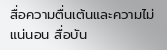สื่อความตื่นเต้นและความไม่แน่นอน สื่อบัน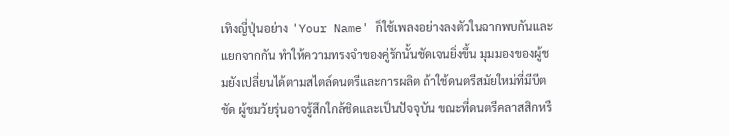เทิงญี่ปุ่นอย่าง 'Your Name' ก็ใช้เพลงอย่างลงตัวในฉากพบกันและแยกจากกัน ทำให้ความทรงจำของคู่รักนั้นชัดเจนยิ่งขึ้น มุมมองของผู้ชมยังเปลี่ยนได้ตามสไตล์ดนตรีและการผลิต ถ้าใช้ดนตรีสมัยใหม่ที่มีบีตชัด ผู้ชมวัยรุ่นอาจรู้สึกใกล้ชิดและเป็นปัจจุบัน ขณะที่ดนตรีคลาสสิกหรื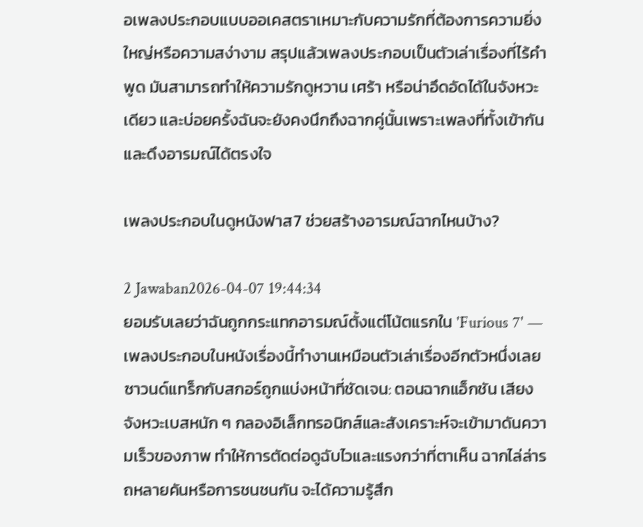อเพลงประกอบแบบออเคสตราเหมาะกับความรักที่ต้องการความยิ่งใหญ่หรือความสง่างาม สรุปแล้วเพลงประกอบเป็นตัวเล่าเรื่องที่ไร้คำพูด มันสามารถทำให้ความรักดูหวาน เศร้า หรือน่าอึดอัดได้ในจังหวะเดียว และบ่อยครั้งฉันจะยังคงนึกถึงฉากคู่นั้นเพราะเพลงที่ทั้งเข้ากันและดึงอารมณ์ได้ตรงใจ

เพลงประกอบในดูหนังฟาส7 ช่วยสร้างอารมณ์ฉากไหนบ้าง?

2 Jawaban2026-04-07 19:44:34
ยอมรับเลยว่าฉันถูกกระแทกอารมณ์ตั้งแต่โน้ตแรกใน 'Furious 7' — เพลงประกอบในหนังเรื่องนี้ทำงานเหมือนตัวเล่าเรื่องอีกตัวหนึ่งเลย ซาวนด์แทร็กกับสกอร์ถูกแบ่งหน้าที่ชัดเจน: ตอนฉากแอ็กชัน เสียงจังหวะเบสหนัก ๆ กลองอิเล็กทรอนิกส์และสังเคราะห์จะเข้ามาดันความเร็วของภาพ ทำให้การตัดต่อดูฉับไวและแรงกว่าที่ตาเห็น ฉากไล่ล่ารถหลายคันหรือการชนชนกัน จะได้ความรู้สึก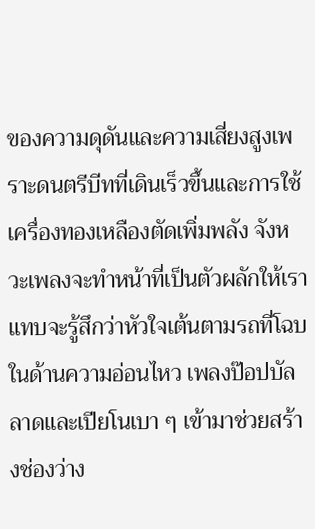ของความดุดันและความเสี่ยงสูงเพราะดนตรีบีทที่เดินเร็วขึ้นและการใช้เครื่องทองเหลืองตัดเพิ่มพลัง จังหวะเพลงจะทำหน้าที่เป็นตัวผลักให้เราแทบจะรู้สึกว่าหัวใจเต้นตามรถที่โฉบ ในด้านความอ่อนไหว เพลงป๊อปบัลลาดและเปียโนเบา ๆ เข้ามาช่วยสร้างช่องว่าง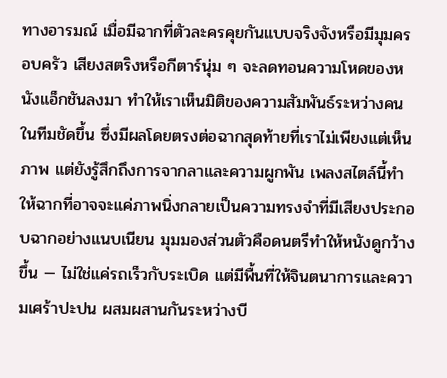ทางอารมณ์ เมื่อมีฉากที่ตัวละครคุยกันแบบจริงจังหรือมีมุมครอบครัว เสียงสตริงหรือกีตาร์นุ่ม ๆ จะลดทอนความโหดของหนังแอ็กชันลงมา ทำให้เราเห็นมิติของความสัมพันธ์ระหว่างคนในทีมชัดขึ้น ซึ่งมีผลโดยตรงต่อฉากสุดท้ายที่เราไม่เพียงแต่เห็นภาพ แต่ยังรู้สึกถึงการจากลาและความผูกพัน เพลงสไตล์นี้ทำให้ฉากที่อาจจะแค่ภาพนิ่งกลายเป็นความทรงจำที่มีเสียงประกอบฉากอย่างแนบเนียน มุมมองส่วนตัวคือดนตรีทำให้หนังดูกว้างขึ้น — ไม่ใช่แค่รถเร็วกับระเบิด แต่มีพื้นที่ให้จินตนาการและความเศร้าปะปน ผสมผสานกันระหว่างบี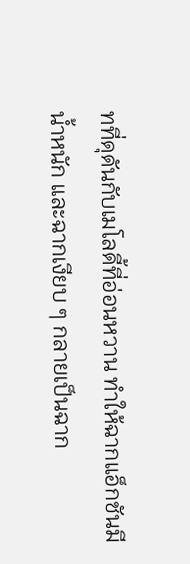ทที่ดุดันกับเมโลดี้ที่อ่อนหวาน ทำให้ฉากแอ็กชันมีน้ำหนัก และฉากเงียบ ๆ กลายเป็นฉาก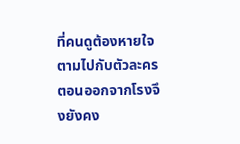ที่คนดูต้องหายใจตามไปกับตัวละคร ตอนออกจากโรงจึงยังคง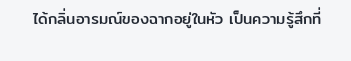ได้กลิ่นอารมณ์ของฉากอยู่ในหัว เป็นความรู้สึกที่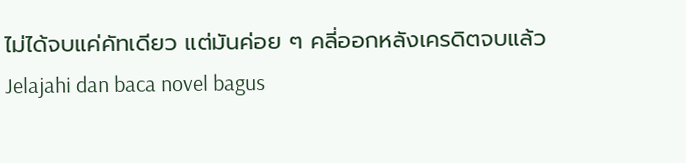ไม่ได้จบแค่คัทเดียว แต่มันค่อย ๆ คลี่ออกหลังเครดิตจบแล้ว
Jelajahi dan baca novel bagus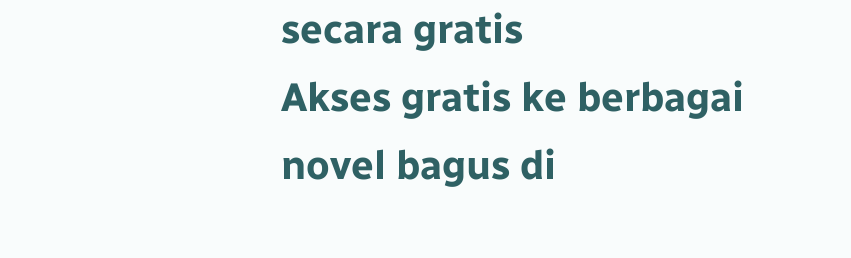secara gratis
Akses gratis ke berbagai novel bagus di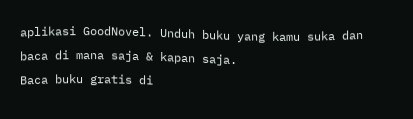aplikasi GoodNovel. Unduh buku yang kamu suka dan baca di mana saja & kapan saja.
Baca buku gratis di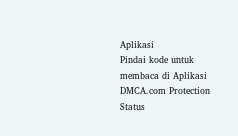Aplikasi
Pindai kode untuk membaca di Aplikasi
DMCA.com Protection Status